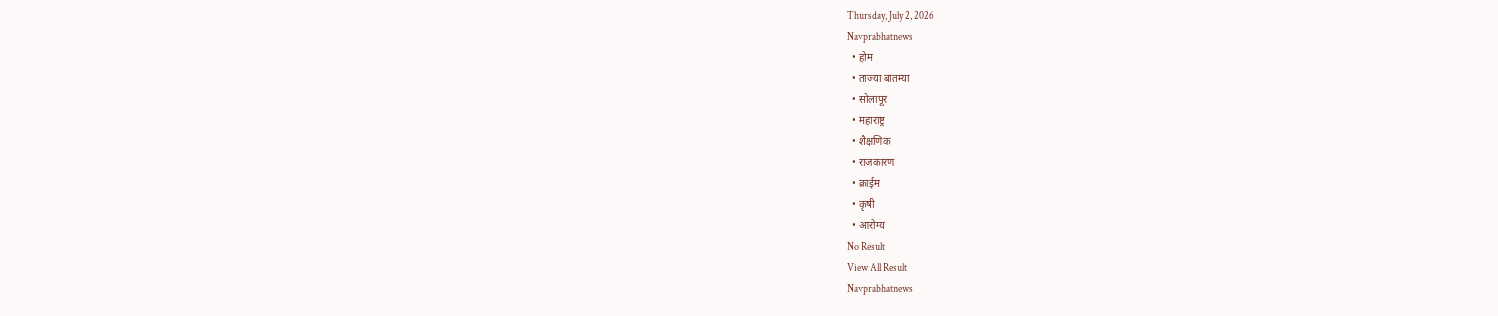Thursday, July 2, 2026
Navprabhatnews
  • होम
  • ताज्या बातम्या
  • सोलापूर
  • महाराष्ट्र
  • शैक्षणिक
  • राजकारण
  • क्राईम
  • कृषी
  • आरोग्य
No Result
View All Result
Navprabhatnews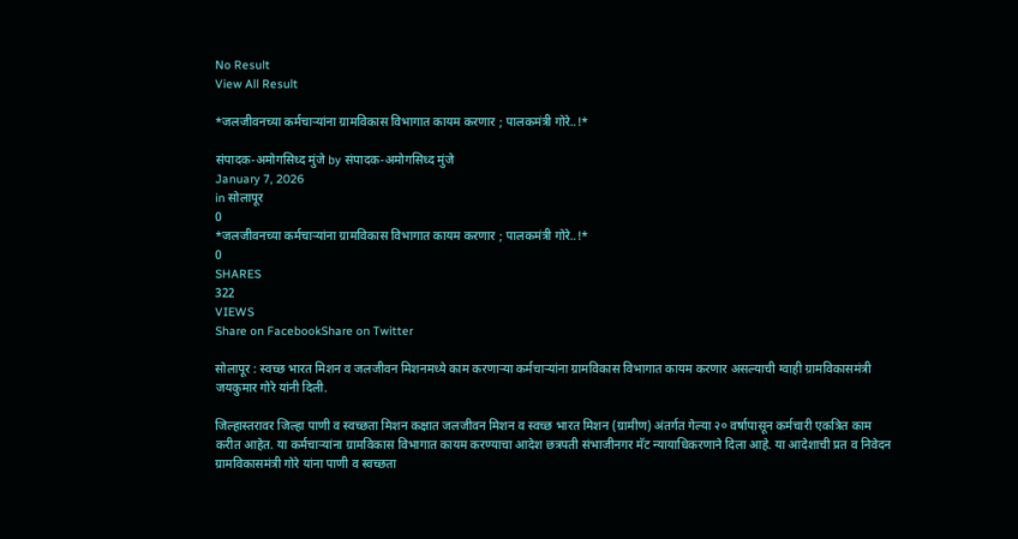No Result
View All Result

*जलजीवनच्या कर्मचाऱ्यांना ग्रामविकास विभागात कायम करणार ; पालकमंत्री गोरे..!*

संपादक-अमोगसिध्द मुंजे by संपादक-अमोगसिध्द मुंजे
January 7, 2026
in सोलापूर
0
*जलजीवनच्या कर्मचाऱ्यांना ग्रामविकास विभागात कायम करणार ; पालकमंत्री गोरे..!*
0
SHARES
322
VIEWS
Share on FacebookShare on Twitter

सोलापूर : स्वच्छ भारत मिशन व जलजीवन मिशनमध्ये काम करणाऱ्या कर्मचाऱ्यांना ग्रामविकास विभागात कायम करणार असल्याची ग्वाही ग्रामविकासमंत्री जयकुमार गोरे यांनी दिली.

जिल्हास्तरावर जिल्हा पाणी व स्वच्छता मिशन कक्षात जलजीवन मिशन व स्वच्छ भारत मिशन (ग्रामीण) अंतर्गत गेल्या २० वर्षापासून कर्मचारी एकत्रित काम करीत आहेत. या कर्मचाऱ्यांना ग्रामविकास विभागात कायम करण्याचा आदेश छत्रपती संभाजीनगर मॅट न्यायाधिकरणाने दिला आहे. या आदेशाची प्रत व निवेदन ग्रामविकासमंत्री गोरे यांना पाणी व स्वच्छता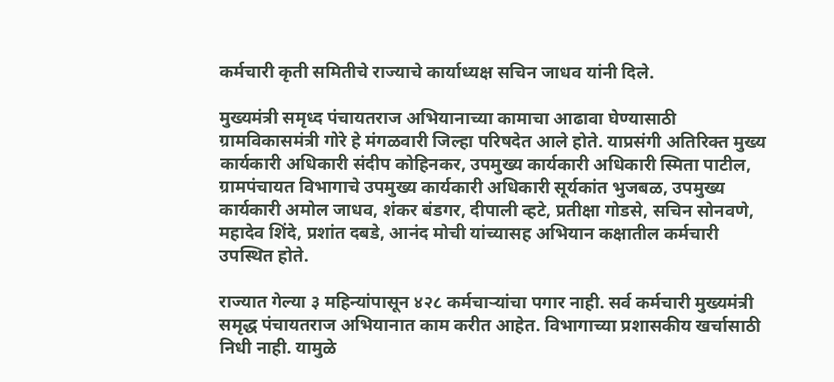कर्मचारी कृती समितीचे राज्याचे कार्याध्यक्ष सचिन जाधव यांनी दिले.

मुख्यमंत्री समृध्द पंचायतराज अभियानाच्या कामाचा आढावा घेण्यासाठी ग्रामविकासमंत्री गोरे हे मंगळवारी जिल्हा परिषदेत आले होते. याप्रसंगी अतिरिक्त मुख्य कार्यकारी अधिकारी संदीप कोहिनकर, उपमुख्य कार्यकारी अधिकारी स्मिता पाटील, ग्रामपंचायत विभागाचे उपमुख्य कार्यकारी अधिकारी सूर्यकांत भुजबळ, उपमुख्य कार्यकारी अमोल जाधव, शंकर बंडगर, दीपाली व्हटे, प्रतीक्षा गोडसे, सचिन सोनवणे, महादेव शिंदे, प्रशांत दबडे, आनंद मोची यांच्यासह अभियान कक्षातील कर्मचारी उपस्थित होते.

राज्यात गेल्या ३ महिन्यांपासून ४२८ कर्मचाऱ्यांचा पगार नाही. सर्व कर्मचारी मुख्यमंत्री समृद्ध पंचायतराज अभियानात काम करीत आहेत. विभागाच्या प्रशासकीय खर्चासाठी निधी नाही. यामुळे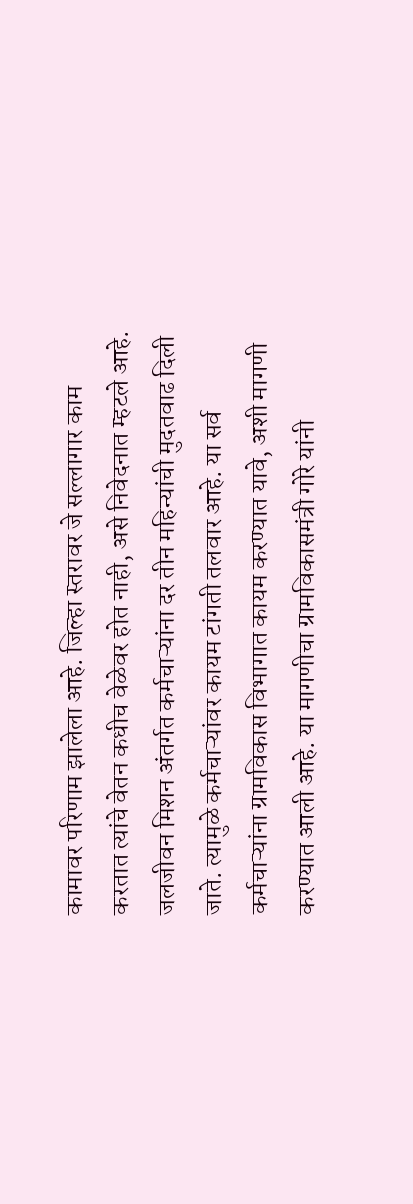कामावर परिणाम झालेला आहे. जिल्हा स्तरावर जे सल्लागार काम करतात त्यांचे वेतन कधीच वेळेवर होत नाही, असे निवेदनात म्हटले आहे. जलजीवन मिशन अंतर्गत कर्मचाऱ्यांना दर तीन महिन्यांची मुदतवाढ दिली जाते. त्यामुळे कर्मचाऱ्यांवर कायम टांगती तलवार आहे. या सर्व कर्मचाऱ्यांना ग्रामविकास विभागात कायम करण्यात यावे, अशी मागणी करण्यात आली आहे. या मागणीचा ग्रामविकासमंत्री गोरे यांनी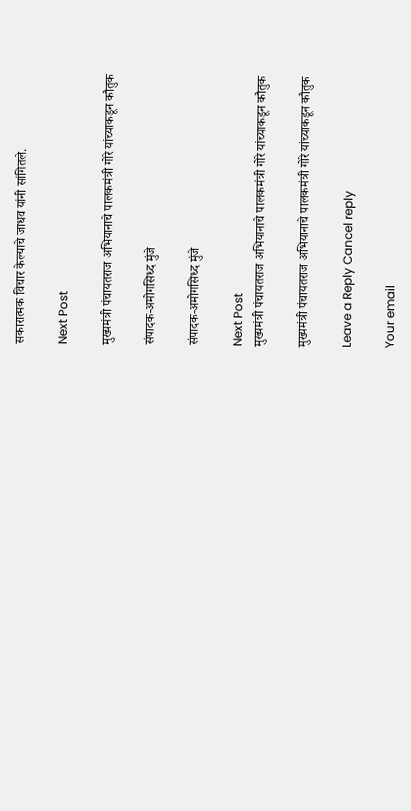सकारात्मक विचार केल्याचे जाधव यांनी सांगितले.

Next Post

मुख्यमंत्री पंचायतराज अभियानाचे पालकमंत्री गोरे यांच्याकडून कौतुक

संपादक-अमोगसिध्द मुंजे

संपादक-अमोगसिध्द मुंजे

Next Post
मुख्यमंत्री पंचायतराज अभियानाचे पालकमंत्री गोरे यांच्याकडून कौतुक

मुख्यमंत्री पंचायतराज अभियानाचे पालकमंत्री गोरे यांच्याकडून कौतुक

Leave a Reply Cancel reply

Your email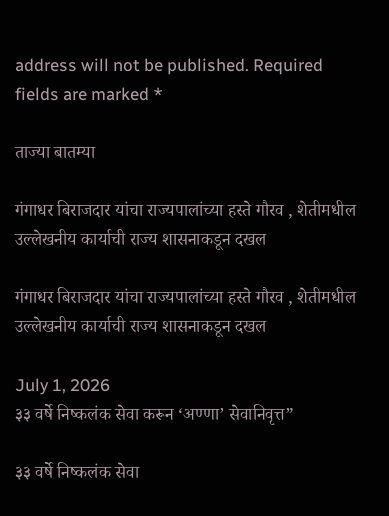address will not be published. Required fields are marked *

ताज्या बातम्या

गंगाधर बिराजदार यांचा राज्यपालांच्या हस्ते गौरव , शेतीमधील उल्लेखनीय कार्याची राज्य शासनाकडून दखल

गंगाधर बिराजदार यांचा राज्यपालांच्या हस्ते गौरव , शेतीमधील उल्लेखनीय कार्याची राज्य शासनाकडून दखल

July 1, 2026
३३ वर्षे निष्कलंक सेवा करून ‘अण्णा’ सेवानिवृत्त”

३३ वर्षे निष्कलंक सेवा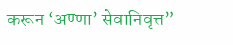करून ‘अण्णा’ सेवानिवृत्त”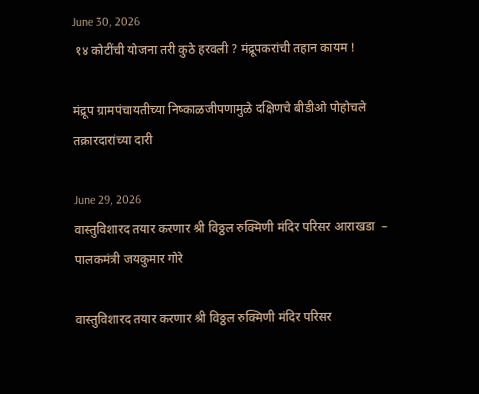June 30, 2026
 १४ कोटींची योजना तरी कुठे हरवली ? मंद्रूपकरांची तहान कायम !

मंद्रूप ग्रामपंचायतीच्या निष्काळजीपणामुळे दक्षिणचे बीडीओ पोहोचले तक्रारदारांच्या दारी

June 29, 2026
वास्तुविशारद तयार करणार श्री विठ्ठल रुक्मिणी मंदिर परिसर आराखडा  – पालकमंत्री जयकुमार गोरे

वास्तुविशारद तयार करणार श्री विठ्ठल रुक्मिणी मंदिर परिसर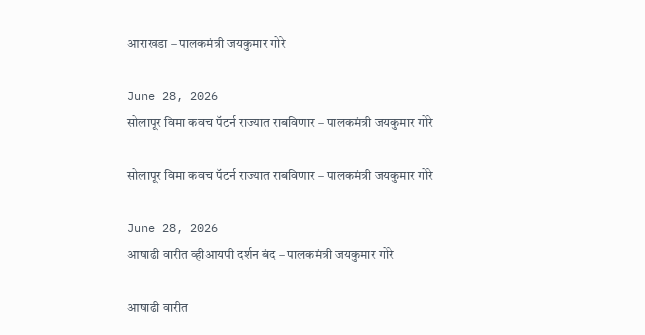आराखडा – पालकमंत्री जयकुमार गोरे

June 28, 2026
सोलापूर विमा कवच पॅटर्न राज्यात राबविणार – पालकमंत्री जयकुमार गोरे

सोलापूर विमा कवच पॅटर्न राज्यात राबविणार – पालकमंत्री जयकुमार गोरे

June 28, 2026
आषाढी वारीत व्हीआयपी दर्शन बंद – पालकमंत्री जयकुमार गोरे

आषाढी वारीत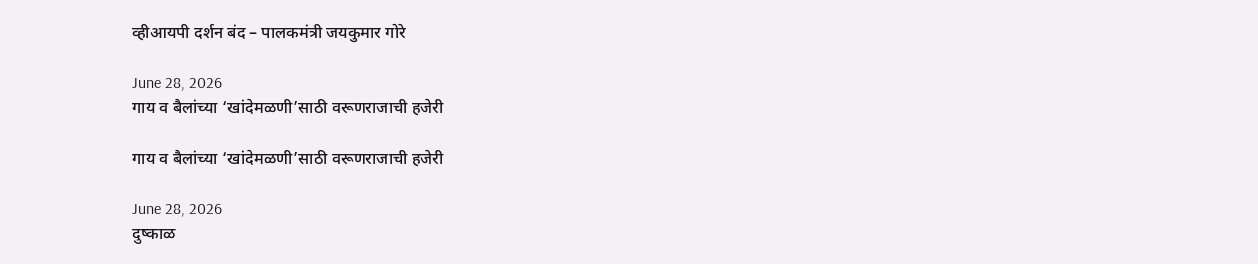व्हीआयपी दर्शन बंद – पालकमंत्री जयकुमार गोरे

June 28, 2026
गाय व बैलांच्या ‘खांदेमळणी’साठी वरूणराजाची हजेरी

गाय व बैलांच्या ‘खांदेमळणी’साठी वरूणराजाची हजेरी

June 28, 2026
दुष्काळ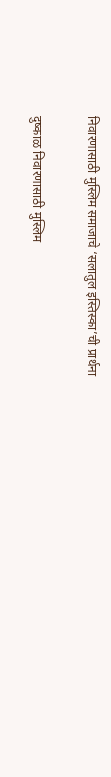निवारणासाठी मुस्लिम समाजाचे ‘सलातुल इस्तिस्का’ची प्रार्थना

दुष्काळ निवारणासाठी मुस्लिम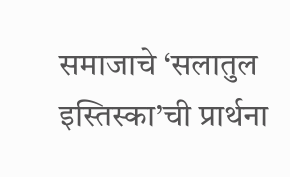समाजाचे ‘सलातुल इस्तिस्का’ची प्रार्थना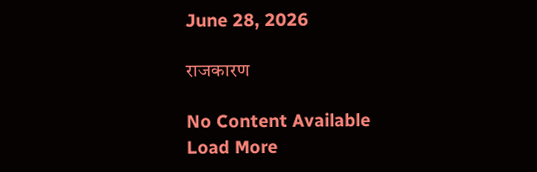June 28, 2026

राजकारण

No Content Available
Load More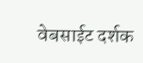वेबसाईट दर्शक